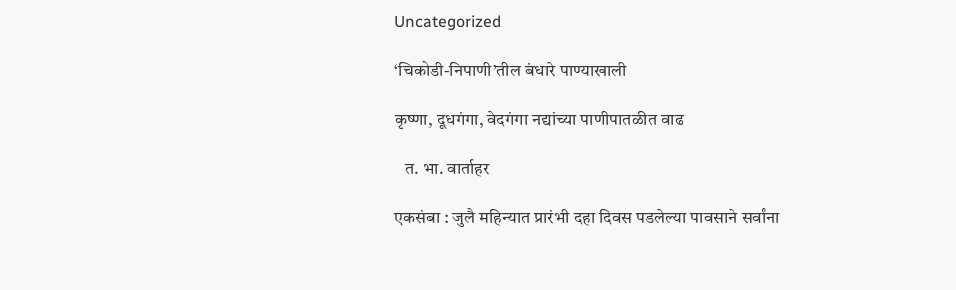Uncategorized

‘चिकोडी-निपाणी’तील बंधारे पाण्याखाली

कृष्णा, दूधगंगा, वेदगंगा नद्यांच्या पाणीपातळीत वाढ

   त. भा. वार्ताहर

एकसंबा : जुलै महिन्यात प्रारंभी दहा दिवस पडलेल्या पावसाने सर्वांना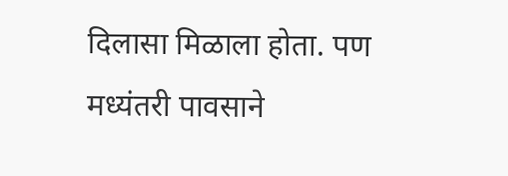दिलासा मिळाला होता. पण मध्यंतरी पावसाने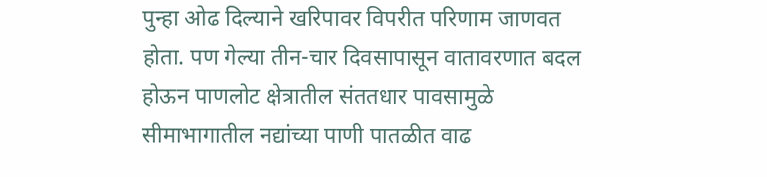पुन्हा ओढ दिल्याने खरिपावर विपरीत परिणाम जाणवत होता. पण गेल्या तीन-चार दिवसापासून वातावरणात बदल होऊन पाणलोट क्षेत्रातील संततधार पावसामुळे सीमाभागातील नद्यांच्या पाणी पातळीत वाढ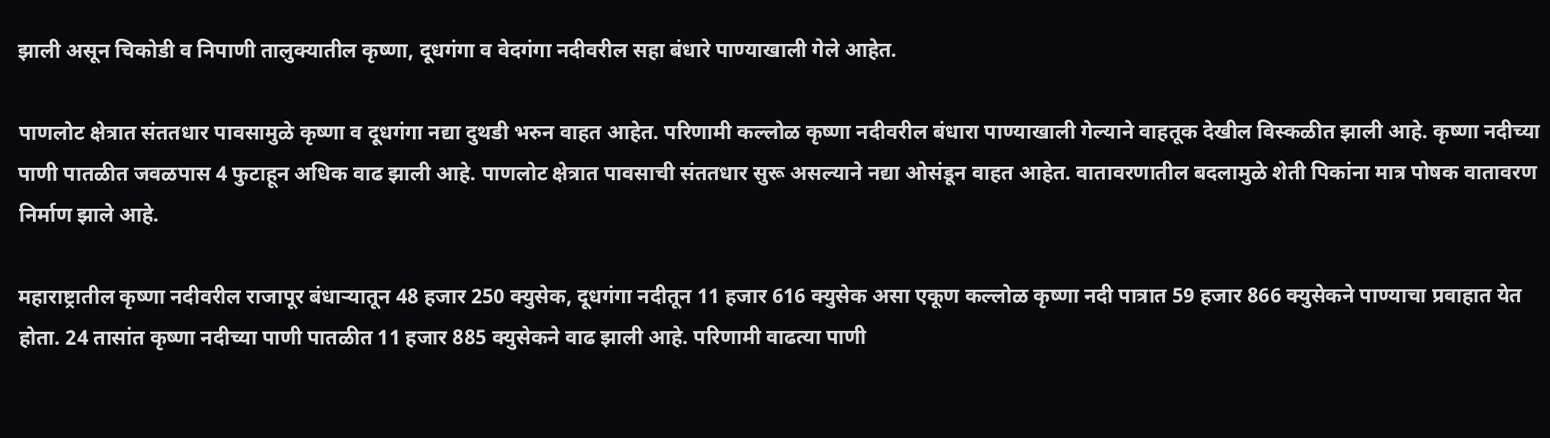झाली असून चिकोडी व निपाणी तालुक्यातील कृष्णा, दूधगंगा व वेदगंगा नदीवरील सहा बंधारे पाण्याखाली गेले आहेत.

पाणलोट क्षेत्रात संततधार पावसामुळे कृष्णा व दूधगंगा नद्या दुथडी भरुन वाहत आहेत. परिणामी कल्लोळ कृष्णा नदीवरील बंधारा पाण्याखाली गेल्याने वाहतूक देखील विस्कळीत झाली आहे. कृष्णा नदीच्या पाणी पातळीत जवळपास 4 फुटाहून अधिक वाढ झाली आहे. पाणलोट क्षेत्रात पावसाची संततधार सुरू असल्याने नद्या ओसंडून वाहत आहेत. वातावरणातील बदलामुळे शेती पिकांना मात्र पोषक वातावरण निर्माण झाले आहे.

महाराष्ट्रातील कृष्णा नदीवरील राजापूर बंधाऱ्यातून 48 हजार 250 क्युसेक, दूधगंगा नदीतून 11 हजार 616 क्युसेक असा एकूण कल्लोळ कृष्णा नदी पात्रात 59 हजार 866 क्युसेकने पाण्याचा प्रवाहात येत होता. 24 तासांत कृष्णा नदीच्या पाणी पातळीत 11 हजार 885 क्युसेकने वाढ झाली आहे. परिणामी वाढत्या पाणी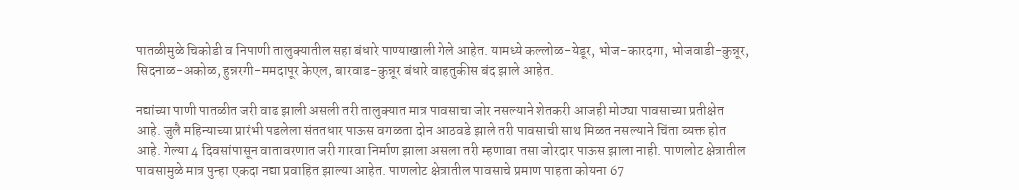पातळीमुळे चिकोडी व निपाणी तालुक्यातील सहा बंधारे पाण्याखाली गेले आहेत. यामध्ये कल्लोळ-येडूर, भोज-कारदगा, भोजवाडी-कुन्नूर, सिदनाळ-अकोळ, हुन्नरगी-ममदापूर केएल, बारवाड-कुन्नूर बंधारे वाहतुकीस बंद झाले आहेत.

नद्यांच्या पाणी पातळीत जरी वाढ झाली असली तरी तालुक्यात मात्र पावसाचा जोर नसल्याने शेतकरी आजही मोठ्या पावसाच्या प्रतीक्षेत आहे. जुलै महिन्याच्या प्रारंभी पडलेला संततधार पाऊस वगळता दोन आठवडे झाले तरी पावसाची साथ मिळत नसल्याने चिंता व्यक्त होत आहे. गेल्या 4 दिवसांपासून वातावरणात जरी गारवा निर्माण झाला असला तरी म्हणावा तसा जोरदार पाऊस झाला नाही. पाणलोट क्षेत्रातील पावसामुळे मात्र पुन्हा एकदा नद्या प्रवाहित झाल्या आहेत. पाणलोट क्षेत्रातील पावसाचे प्रमाण पाहता कोयना 67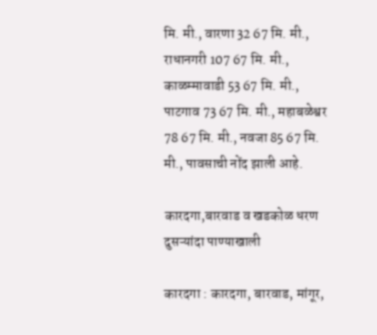मि. मी., वारणा 32 67 मि. मी., राधानगरी 107 67 मि. मी., काळम्मावाडी 53 67 मि. मी., पाटगाव 73 67 मि. मी., महाबळेश्वर 78 67 मि. मी., नवजा 85 67 मि. मी., पावसाची नोंद झाली आहे.

कारदगा,बारवाड व खडकोळ धरण दुसऱ्यांदा पाण्याखाली

कारदगा : कारदगा, बारवाड, मांगूर,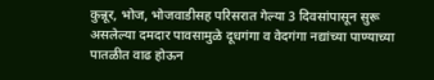कुन्नूर, भोज, भोजवाडीसह परिसरात गेल्या 3 दिवसांपासून सुरू असलेल्या दमदार पावसामुळे दूधगंगा व वेदगंगा नद्यांच्या पाण्याच्या पातळीत वाढ होऊन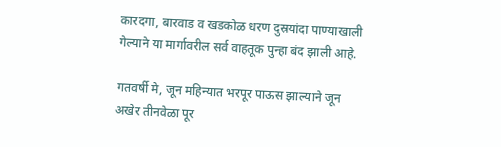कारदगा, बारवाड व खडकोळ धरण दुस्रयांदा पाण्याखाली गेल्याने या मार्गावरील सर्व वाहतूक पुन्हा बंद झाली आहे.

गतवर्षी मे, जून महिन्यात भरपूर पाऊस झाल्याने जून अखेर तीनवेळा पूर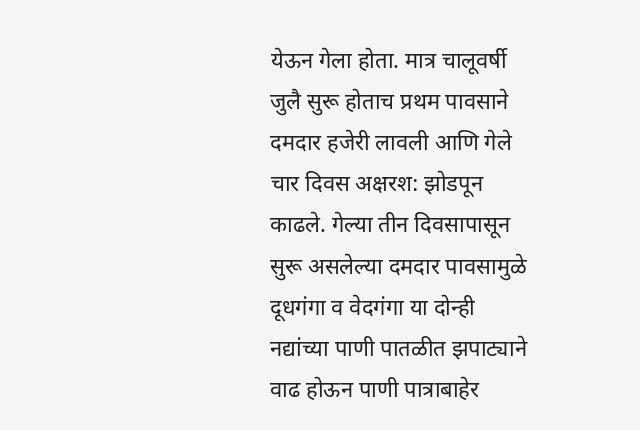येऊन गेला होता. मात्र चालूवर्षी जुलै सुरू होताच प्रथम पावसाने दमदार हजेरी लावली आणि गेले चार दिवस अक्षरश: झोडपून काढले. गेल्या तीन दिवसापासून सुरू असलेल्या दमदार पावसामुळे दूधगंगा व वेदगंगा या दोन्ही नद्यांच्या पाणी पातळीत झपाट्याने वाढ होऊन पाणी पात्राबाहेर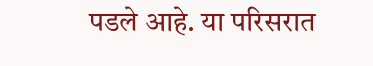पडले आहे. या परिसरात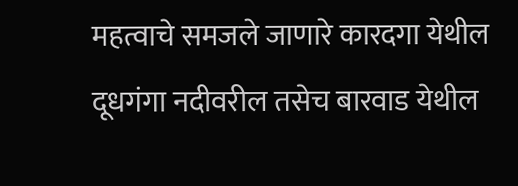महत्वाचे समजले जाणारे कारदगा येथील दूधगंगा नदीवरील तसेच बारवाड येथील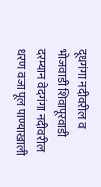दूधगंगा नदीवरील व भोजवाडी शिवापूरवाडी दरम्यान वेदगंगा नदीवरील धरण वजा पूल पाण्याखाली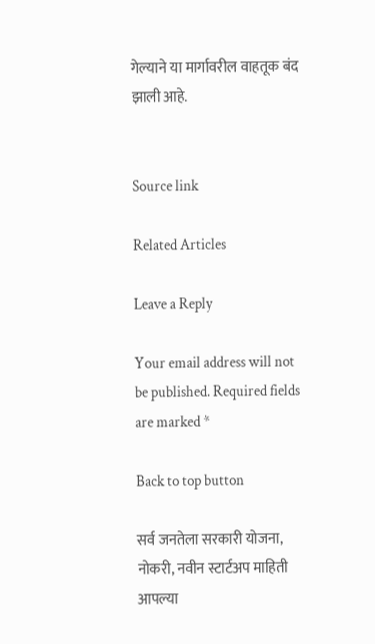गेल्याने या मार्गावरील वाहतूक बंद झाली आहे.


Source link

Related Articles

Leave a Reply

Your email address will not be published. Required fields are marked *

Back to top button

सर्व जनतेला सरकारी योजना, नोकरी, नवीन स्टार्टअप माहिती आपल्या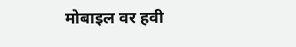मोबाइल वर हवी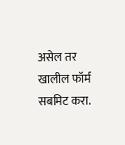असेल तर खालील फॉर्म सबमिट करा.